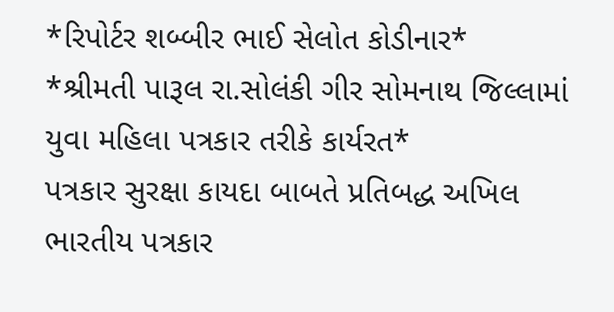*રિપોર્ટર શબ્બીર ભાઈ સેલોત કોડીનાર*
*શ્રીમતી પારૂલ રા.સોલંકી ગીર સોમનાથ જિલ્લામાં યુવા મહિલા પત્રકાર તરીકે કાર્યરત*
પત્રકાર સુરક્ષા કાયદા બાબતે પ્રતિબદ્ધ અખિલ ભારતીય પત્રકાર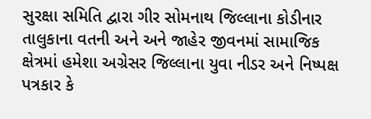સુરક્ષા સમિતિ દ્વારા ગીર સોમનાથ જિલ્લાના કોડીનાર તાલુકાના વતની અને અને જાહેર જીવનમાં સામાજિક ક્ષેત્રમાં હમેશા અગ્રેસર જિલ્લાના યુવા નીડર અને નિષ્પક્ષ પત્રકાર કે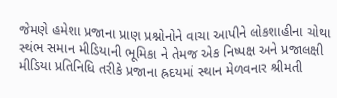જેમણે હમેશા પ્રજાના પ્રાણ પ્રશ્નોનોને વાચા આપીને લોકશાહીના ચોથા સ્થંભ સમાન મીડિયાની ભૂમિકા ને તેમજ એક નિષ્પક્ષ અને પ્રજાલક્ષી મીડિયા પ્રતિનિધિ તરીકે પ્રજાના હ્રદયમાં સ્થાન મેળવનાર શ્રીમતી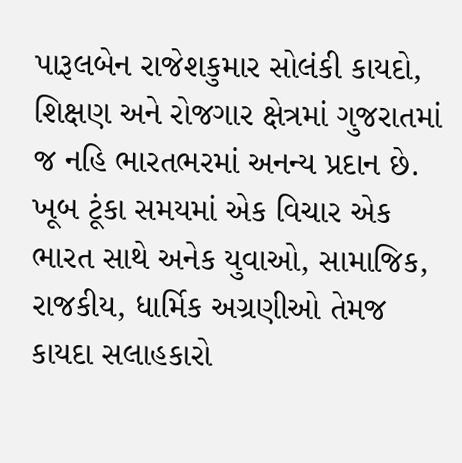પારૂલબેન રાજેશકુમાર સોલંકી કાયદો, શિક્ષણ અને રોજગાર ક્ષેત્રમાં ગુજરાતમાં જ નહિ ભારતભરમાં અનન્ય પ્રદાન છે. ખૂબ ટૂંકા સમયમાં એક વિચાર એક ભારત સાથે અનેક યુવાઓ, સામાજિક, રાજકીય, ધાર્મિક અગ્રણીઓ તેમજ કાયદા સલાહકારો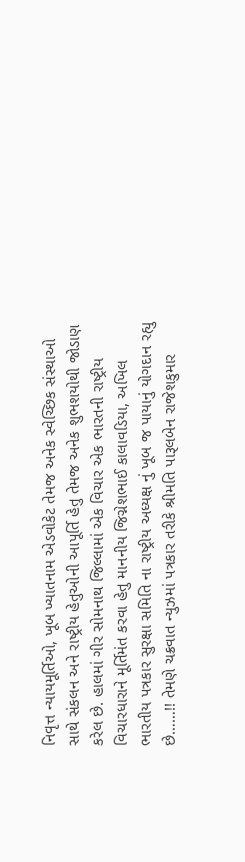નિવૃત્ત ન્યાયમૂર્તિઓ, ખૂબ ખ્યાતનામ એડવોકેટ તેમજ અનેક સ્વેચ્છિક સંસ્થાઓ સાથે સંકલન અને રાષ્ટ્રીય હેતુઓની આપૂર્તિ હેતુ તેમજ અનેક શુભશયોથી જોડાણ કરેલ છે. હાલમાં ગીર સોમનાથ જિલ્લામાં એક વિચાર એક ભારતની રાષ્ટ્રીય વિચારધારાને મૂર્તિમંત કરવા હેતુ માનનીય જિગ્નેશભાઈ કાલાવડિયા, અખિલ ભારતીય પત્રકાર સુરક્ષા સમિતિ ના રાષ્ટ્રીય અધ્યક્ષ નું ખૂબ જ પાયાનું યોગદાન રહ્યુ છે……!! તેમણે ચક્રવાત ન્યુઝમાં પત્રકાર તરીકે શ્રીમતિ પારૂલબેન રાજેશકુમાર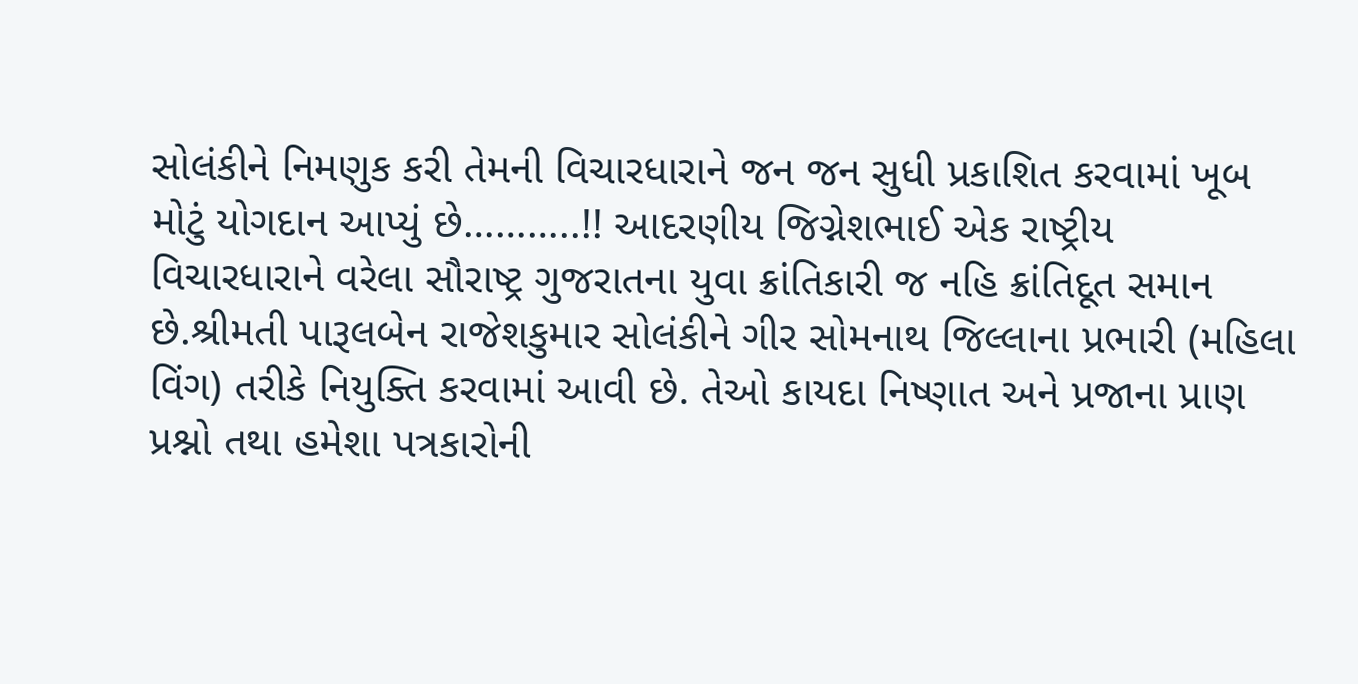સોલંકીને નિમણુક કરી તેમની વિચારધારાને જન જન સુધી પ્રકાશિત કરવામાં ખૂબ મોટું યોગદાન આપ્યું છે………..!! આદરણીય જિગ્નેશભાઈ એક રાષ્ટ્રીય વિચારધારાને વરેલા સૌરાષ્ટ્ર ગુજરાતના યુવા ક્રાંતિકારી જ નહિ ક્રાંતિદૂત સમાન છે.શ્રીમતી પારૂલબેન રાજેશકુમાર સોલંકીને ગીર સોમનાથ જિલ્લાના પ્રભારી (મહિલા વિંગ) તરીકે નિયુક્તિ કરવામાં આવી છે. તેઓ કાયદા નિષ્ણાત અને પ્રજાના પ્રાણ પ્રશ્નો તથા હમેશા પત્રકારોની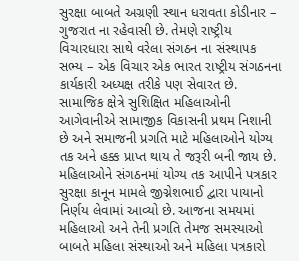સુરક્ષા બાબતે અગ્રણી સ્થાન ધરાવતા કોડીનાર – ગુજરાત ના રહેવાસી છે. તેમણે રાષ્ટ્રીય વિચારધારા સાથે વરેલા સંગઠન ના સંસ્થાપક સભ્ય – એક વિચાર એક ભારત રાષ્ટ્રીય સંગઠનના કાર્યકારી અધ્યક્ષ તરીકે પણ સેવારત છે. સામાજિક ક્ષેત્રે સુશિક્ષિત મહિલાઓની આગેવાનીએ સામાજીક વિકાસની પ્રથમ નિશાની છે અને સમાજની પ્રગતિ માટે મહિલાઓને યોગ્ય તક અને હક્ક પ્રાપ્ત થાય તે જરૂરી બની જાય છે. મહિલાઓને સંગઠનમાં યોગ્ય તક આપીને પત્રકાર સુરક્ષા કાનૂન મામલે જીગ્નેશભાઈ દ્વારા પાયાનો નિર્ણય લેવામાં આવ્યો છે. આજના સમયમાં મહિલાઓ અને તેની પ્રગતિ તેમજ સમસ્યાઓ બાબતે મહિલા સંસ્થાઓ અને મહિલા પત્રકારો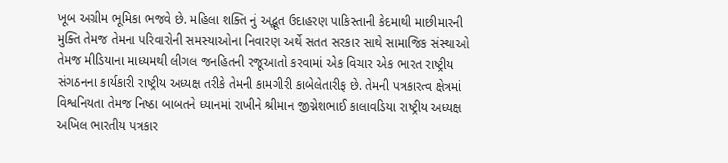ખૂબ અગ્રીમ ભૂમિકા ભજવે છે. મહિલા શક્તિ નું અદ્ભૂત ઉદાહરણ પાકિસ્તાની કેદમાથી માછીમારની મુક્તિ તેમજ તેમના પરિવારોની સમસ્યાઓના નિવારણ અર્થે સતત સરકાર સાથે સામાજિક સંસ્થાઓ તેમજ મીડિયાના માધ્યમથી લીગલ જનહિતની રજૂઆતો કરવામાં એક વિચાર એક ભારત રાષ્ટ્રીય સંગઠનના કાર્યકારી રાષ્ટ્રીય અધ્યક્ષ તરીકે તેમની કામગીરી કાબેલેતારીફ છે. તેમની પત્રકારત્વ ક્ષેત્રમાં વિશ્વનિયતા તેમજ નિષ્ઠા બાબતને ધ્યાનમાં રાખીને શ્રીમાન જીગ્નેશભાઈ કાલાવડિયા રાષ્ટ્રીય અધ્યક્ષ અખિલ ભારતીય પત્રકાર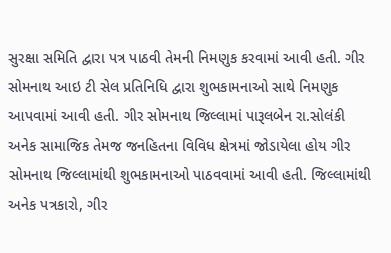સુરક્ષા સમિતિ દ્વારા પત્ર પાઠવી તેમની નિમણુક કરવામાં આવી હતી. ગીર સોમનાથ આઇ ટી સેલ પ્રતિનિધિ દ્વારા શુભકામનાઓ સાથે નિમણુક આપવામાં આવી હતી. ગીર સોમનાથ જિલ્લામાં પારૂલબેન રા.સોલંકી અનેક સામાજિક તેમજ જનહિતના વિવિધ ક્ષેત્રમાં જોડાયેલા હોય ગીર સોમનાથ જિલ્લામાંથી શુભકામનાઓ પાઠવવામાં આવી હતી. જિલ્લામાંથી અનેક પત્રકારો, ગીર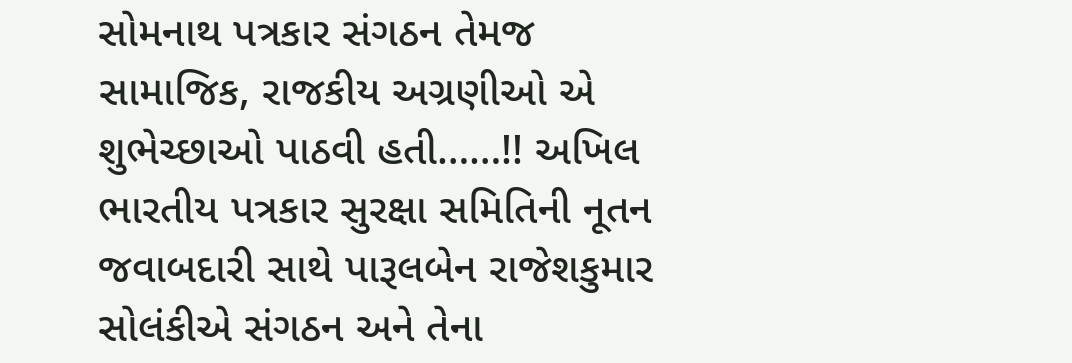સોમનાથ પત્રકાર સંગઠન તેમજ સામાજિક, રાજકીય અગ્રણીઓ એ શુભેચ્છાઓ પાઠવી હતી……!! અખિલ ભારતીય પત્રકાર સુરક્ષા સમિતિની નૂતન જવાબદારી સાથે પારૂલબેન રાજેશકુમાર સોલંકીએ સંગઠન અને તેના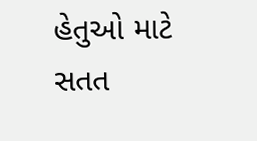હેતુઓ માટે સતત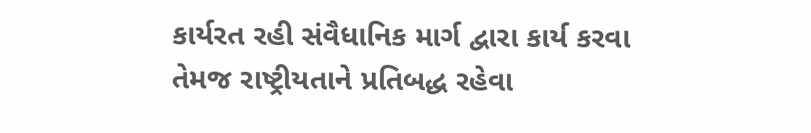કાર્યરત રહી સંવૈધાનિક માર્ગ દ્વારા કાર્ય કરવા તેમજ રાષ્ટ્રીયતાને પ્રતિબદ્ધ રહેવા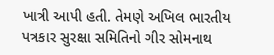ખાત્રી આપી હતી. તેમણે અખિલ ભારતીય પત્રકાર સુરક્ષા સમિતિનો ગીર સોમનાથ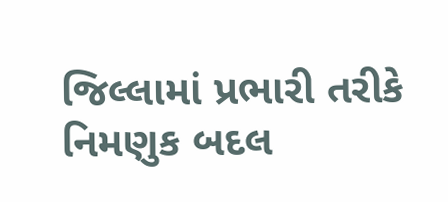જિલ્લામાં પ્રભારી તરીકે નિમણુક બદલ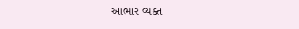આભાર વ્યક્ત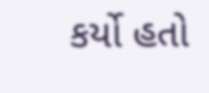કર્યો હતો